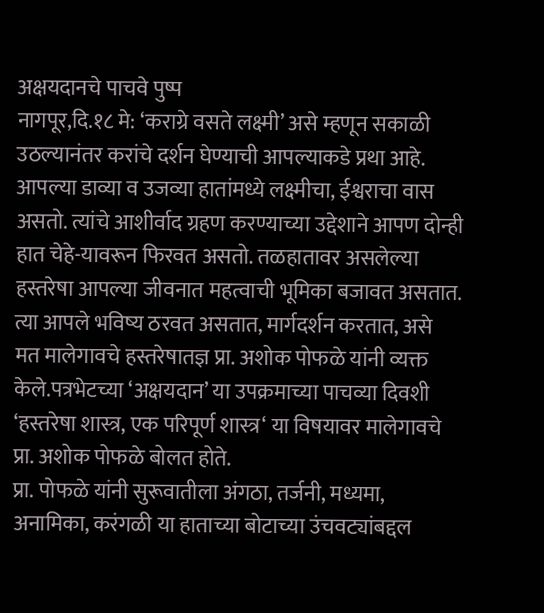अक्षयदानचे पाचवे पुष्प
नागपूर,दि.१८ मे: ‘कराग्रे वसते लक्ष्मी’ असे म्हणून सकाळी उठल्यानंतर करांचे दर्शन घेण्याची आपल्याकडे प्रथा आहे. आपल्या डाव्या व उजव्या हातांमध्ये लक्ष्मीचा, ईश्वराचा वास असतो. त्यांचे आशीर्वाद ग्रहण करण्याच्या उद्देशाने आपण दोन्ही हात चेहे-यावरून फिरवत असतो. तळहातावर असलेल्या हस्तरेषा आपल्या जीवनात महत्वाची भूमिका बजावत असतात. त्या आपले भविष्य ठरवत असतात, मार्गदर्शन करतात, असे मत मालेगावचे हस्तरेषातज्ञ प्रा. अशोक पोफळे यांनी व्यक्त केले.पत्रभेटच्या ‘अक्षयदान’ या उपक्रमाच्या पाचव्या दिवशी ‘हस्तरेषा शास्त्र, एक परिपूर्ण शास्त्र‘ या विषयावर मालेगावचे प्रा. अशोक पोफळे बोलत होते.
प्रा. पोफळे यांनी सुरूवातीला अंगठा, तर्जनी, मध्यमा, अनामिका, करंगळी या हाताच्या बोटाच्या उंचवट्यांबद्दल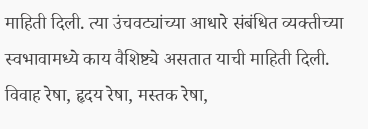माहिती दिली. त्या उंचवट्यांच्या आधारे संबंधित व्यक्तीच्या स्वभावामध्ये काय वैशिष्ट्ये असतात याची माहिती दिली. विवाह रेषा, हृदय रेषा, मस्तक रेषा,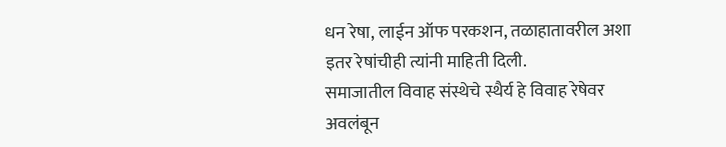धन रेषा, लाईन ऑफ परकशन, तळाहातावरील अशा इतर रेषांचीही त्यांनी माहिती दिली.
समाजातील विवाह संस्थेचे स्थैर्य हे विवाह रेषेवर अवलंबून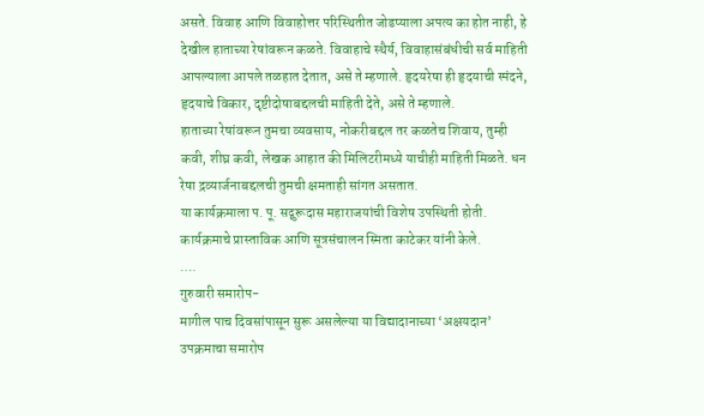असते. विवाह आणि विवाहोत्तर परिस्थितीत जोडप्याला अपत्य का होत नाही, हे देखील हाताच्या रेषांवरून कळते. विवाहाचे स्थैर्य, विवाहासंबंधीची सर्व माहिती आपल्याला आपले तळहात देतात, असे ते म्हणाले. हृदयरेषा ही हृदयाची स्पंदने, हृदयाचे विकार, दृष्टीदोषाबद्दलची माहिती देते, असे ते म्हणाले.
हाताच्या रेषांवरून तुमचा व्यवसाय, नोकरीबद्दल तर कळतेच शिवाय, तुम्ही कवी, शीघ्र कवी, लेखक आहात की मिलिटरीमध्ये याचीही माहिती मिळते. धन रेषा द्रव्यार्जनाबद्दलची तुमची क्षमताही सांगत असतात.
या कार्यक्रमाला प. पू. सद्गुरूदास महाराजयांची विशेष उपस्थिती होती. कार्यक्रमाचे प्रास्ताविक आणि सूत्रसंचालन स्मिता काटेकर यांनी केले.
….
गुरुवारी समारोप-
मागील पाच दिवसांपासून सुरू असलेल्या या विद्यादानाच्या ‘अक्षयदान’ उपक्रमाचा समारोप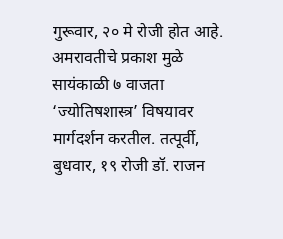गुरूवार, २० मे रोजी होत आहे. अमरावतीचे प्रकाश मुळे सायंकाळी ७ वाजता ‘ज्योतिषशास्त्र’ विषयावर मार्गदर्शन करतील. तत्पूर्वी, बुधवार, १९ रोजी डॉ. राजन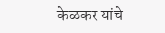केळकर यांचे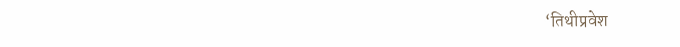‘तिथीप्रवेश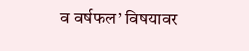व वर्षफल’ विषयावर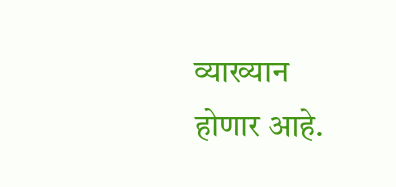व्याख्यान होणार आहे.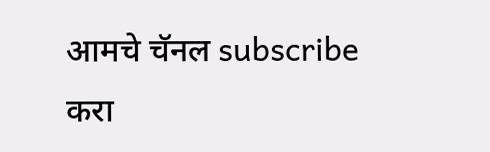आमचे चॅनल subscribe करा